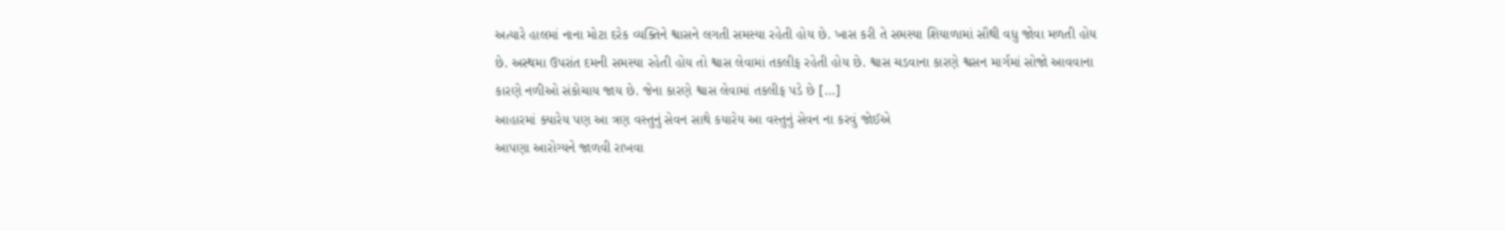અત્યારે હાલમાં નાના મોટા દરેક વ્યક્તિને શ્વાસને લગતી સમસ્યા રહેતી હોય છે. ખાસ કરી તે સમસ્યા શિયાળામાં સૌથી વધુ જોવા મળતી હોય છે. અસ્થમા ઉપરાંત દમની સમસ્યા રહેતી હોય તો શ્વાસ લેવામાં તકલીફ રહેતી હોય છે. શ્વાસ ચડવાના કારણે શ્વસન માર્ગમાં સોજો આવવાના કારણે નળીઓ સંકોચાય જાય છે. જેના કારણે શ્વાસ લેવામાં તકલીફ પડે છે […]
આહારમાં ક્યારેય પણ આ ત્રણ વસ્તુનું સેવન સાથે કયારેય આ વસ્તુનું સેવન ના કરવું જોઈએ
આપણા આરોગ્યને જાળવી રાખવા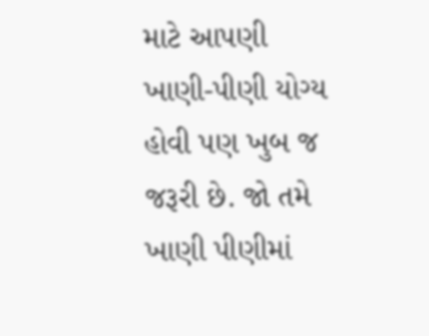માટે આપણી ખાણી-પીણી યોગ્ય હોવી પણ ખુબ જ જરૂરી છે. જો તમે ખાણી પીણીમાં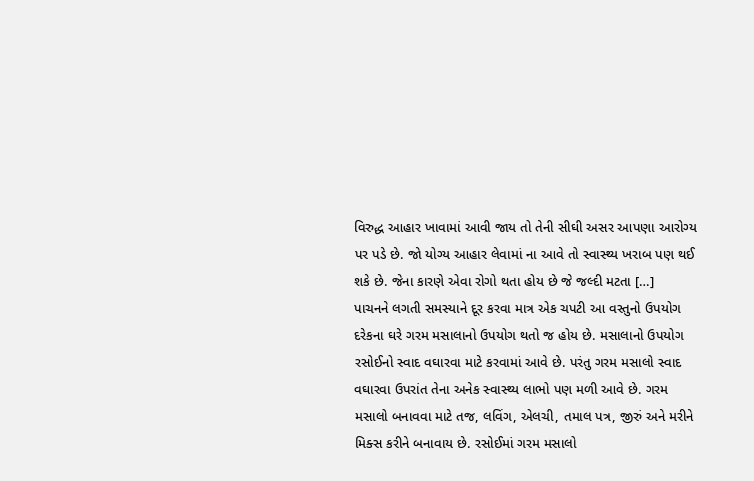વિરુદ્ધ આહાર ખાવામાં આવી જાય તો તેની સીઘી અસર આપણા આરોગ્ય પર પડે છે. જો યોગ્ય આહાર લેવામાં ના આવે તો સ્વાસ્થ્ય ખરાબ પણ થઈ શકે છે. જેના કારણે એવા રોગો થતા હોય છે જે જલ્દી મટતા […]
પાચનને લગતી સમસ્યાને દૂર કરવા માત્ર એક ચપટી આ વસ્તુનો ઉપયોગ
દરેકના ઘરે ગરમ મસાલાનો ઉપયોગ થતો જ હોય છે. મસાલાનો ઉપયોગ રસોઈનો સ્વાદ વઘારવા માટે કરવામાં આવે છે. પરંતુ ગરમ મસાલો સ્વાદ વઘારવા ઉપરાંત તેના અનેક સ્વાસ્થ્ય લાભો પણ મળી આવે છે. ગરમ મસાલો બનાવવા માટે તજ, લવિંગ, એલચી, તમાલ પત્ર, જીરું અને મરીને મિક્સ કરીને બનાવાય છે. રસોઈમાં ગરમ મસાલો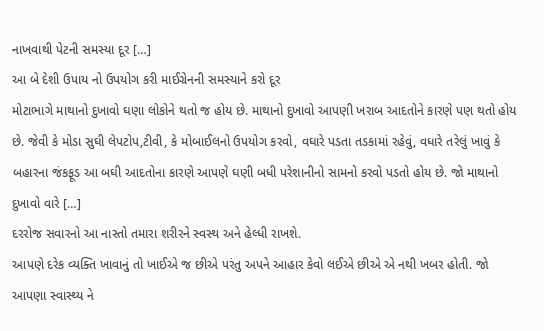નાખવાથી પેટની સમસ્યા દૂર […]
આ બે દેશી ઉપાય નો ઉપયોગ કરી માઈગ્રેનની સમસ્યાને કરો દૂર
મોટાભાગે માથાનો દુખાવો ઘણા લોકોને થતો જ હોય છે. માથાનો દુખાવો આપણી ખરાબ આદતોને કારણે પણ થતો હોય છે. જેવી કે મોડા સુઘી લેપટોપ,ટીવી, કે મોબાઈલનો ઉપયોગ કરવો, વઘારે પડતા તડકામાં રહેવું, વધારે તરેલું ખાવું કે બહારના જંકફૂડ આ બઘી આદતોના કારણે આપણે ઘણી બધી પરેશાનીનો સામનો કરવો પડતો હોય છે. જો માથાનો દુખાવો વારે […]
દરરોજ સવારનો આ નાસ્તો તમારા શરીરને સ્વસ્થ અને હેલ્ધી રાખશે.
આપણે દરેક વ્યક્તિ ખાવાનું તો ખાઈએ જ છીએ પરંતુ અપને આહાર કેવો લઈએ છીએ એ નથી ખબર હોતી. જો આપણા સ્વાસ્થ્ય ને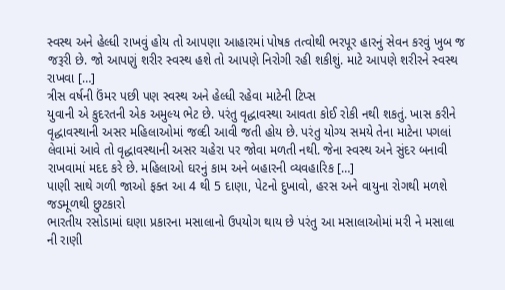સ્વસ્થ અને હેલ્ધી રાખવું હોય તો આપણા આહારમાં પોષક તત્વોથી ભરપૂર હારનું સેવન કરવું ખુબ જ જરૂરી છે. જો આપણું શરીર સ્વસ્થ હશે તો આપણે નિરોગી રહી શકીશું. માટે આપણે શરીરને સ્વસ્થ રાખવા […]
ત્રીસ વર્ષની ઉંમર પછી પણ સ્વસ્થ અને હેલ્ધી રહેવા માટેની ટિપ્સ
યુવાની એ કુદરતની એક અમુલ્ય ભેટ છે. પરંતુ વૃદ્ધાવસ્થા આવતા કોઈ રોકી નથી શકતું. ખાસ કરીને વૃદ્ધાવસ્થાની અસર મહિલાઓમાં જલ્દી આવી જતી હોય છે. પરંતુ યોગ્ય સમયે તેના માટેના પગલાં લેવામાં આવે તો વૃદ્ધાવસ્થાની અસર ચહેરા પર જોવા મળતી નથી. જેના સ્વસ્થ અને સુંદર બનાવી રાખવામાં મદદ કરે છે. મહિલાઓ ઘરનું કામ અને બહારની વ્યવહારિક […]
પાણી સાથે ગળી જાઓ ફક્ત આ 4 થી 5 દાણા, પેટનો દુખાવો, હરસ અને વાયુના રોગથી મળશે જડમૂળથી છુટકારો
ભારતીય રસોડામાં ઘણા પ્રકારના મસાલાનો ઉપયોગ થાય છે પરંતુ આ મસાલાઓમાં મરી ને મસાલા ની રાણી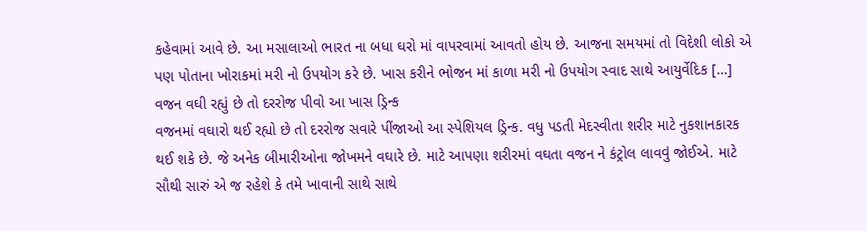કહેવામાં આવે છે. આ મસાલાઓ ભારત ના બધા ઘરો માં વાપરવામાં આવતો હોય છે. આજના સમયમાં તો વિદેશી લોકો એ પણ પોતાના ખોરાકમાં મરી નો ઉપયોગ કરે છે. ખાસ કરીને ભોજન માં કાળા મરી નો ઉપયોગ સ્વાદ સાથે આયુર્વેદિક […]
વજન વઘી રહ્યું છે તો દરરોજ પીવો આ ખાસ ડ્રિન્ક
વજનમાં વઘારો થઈ રહ્યો છે તો દરરોજ સવારે પીંજાઓ આ સ્પેશિયલ ડ્રિન્ક. વધુ પડતી મેદસ્વીતા શરીર માટે નુકશાનકારક થઈ શકે છે. જે અનેક બીમારીઓના જોખમને વઘારે છે. માટે આપણા શરીરમાં વઘતા વજન ને કંટ્રોલ લાવવું જોઈએ. માટે સૌથી સારું એ જ રહેશે કે તમે ખાવાની સાથે સાથે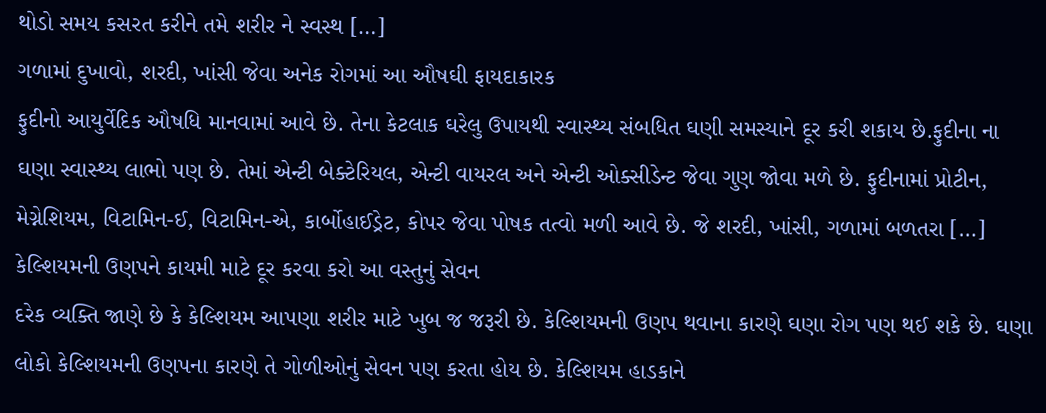થોડો સમય કસરત કરીને તમે શરીર ને સ્વસ્થ […]
ગળામાં દુખાવો, શરદી, ખાંસી જેવા અનેક રોગમાં આ ઔષઘી ફાયદાકારક
ફુદીનો આયુર્વેદિક ઔષધિ માનવામાં આવે છે. તેના કેટલાક ઘરેલુ ઉપાયથી સ્વાસ્થ્ય સંબધિત ઘણી સમસ્યાને દૂર કરી શકાય છે.ફુદીના ના ઘણા સ્વાસ્થ્ય લાભો પણ છે. તેમાં એન્ટી બેક્ટેરિયલ, એન્ટી વાયરલ અને એન્ટી ઓક્સીડેન્ટ જેવા ગુણ જોવા મળે છે. ફુદીનામાં પ્રોટીન, મેગ્નેશિયમ, વિટામિન-ઈ, વિટામિન-એ, કાર્બોહાઈડ્રેટ, કોપર જેવા પોષક તત્વો મળી આવે છે. જે શરદી, ખાંસી, ગળામાં બળતરા […]
કેલ્શિયમની ઉણપને કાયમી માટે દૂર કરવા કરો આ વસ્તુનું સેવન
દરેક વ્યક્તિ જાણે છે કે કેલ્શિયમ આપણા શરીર માટે ખુબ જ જરૂરી છે. કેલ્શિયમની ઉણપ થવાના કારણે ઘણા રોગ પણ થઈ શકે છે. ઘણા લોકો કેલ્શિયમની ઉણપના કારણે તે ગોળીઓનું સેવન પણ કરતા હોય છે. કેલ્શિયમ હાડકાને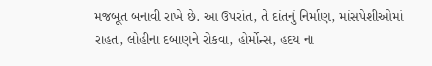મજબૂત બનાવી રાખે છે. આ ઉપરાંત, તે દાંતનું નિર્માણ, માંસપેશીઓમાં રાહત, લોહીના દબાણને રોકવા, હોર્મોન્સ, હદય ના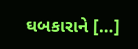ઘબકારાને […]